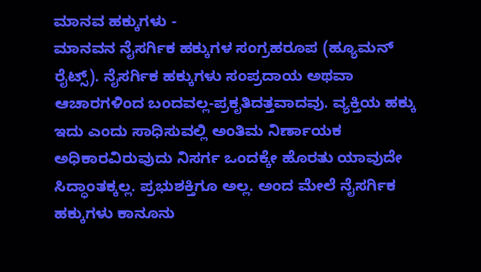ಮಾನವ ಹಕ್ಕುಗಳು -
ಮಾನವನ ನೈಸರ್ಗಿಕ ಹಕ್ಕುಗಳ ಸಂಗ್ರಹರೂಪ (ಹ್ಯೂಮನ್ ರೈಟ್ಸ್). ನೈಸರ್ಗಿಕ ಹಕ್ಕುಗಳು ಸಂಪ್ರದಾಯ ಅಥವಾ ಆಚಾರಗಳಿಂದ ಬಂದವಲ್ಲ-ಪ್ರಕೃತಿದತ್ತವಾದವು. ವ್ಯಕ್ತಿಯ ಹಕ್ಕು ಇದು ಎಂದು ಸಾಧಿಸುವಲ್ಲಿ ಅಂತಿಮ ನಿರ್ಣಾಯಕ ಅಧಿಕಾರವಿರುವುದು ನಿಸರ್ಗ ಒಂದಕ್ಕೇ ಹೊರತು ಯಾವುದೇ ಸಿದ್ಧಾಂತಕ್ಕಲ್ಲ. ಪ್ರಭುಶಕ್ತಿಗೂ ಅಲ್ಲ. ಅಂದ ಮೇಲೆ ನೈಸರ್ಗಿಕ ಹಕ್ಕುಗಳು ಕಾನೂನು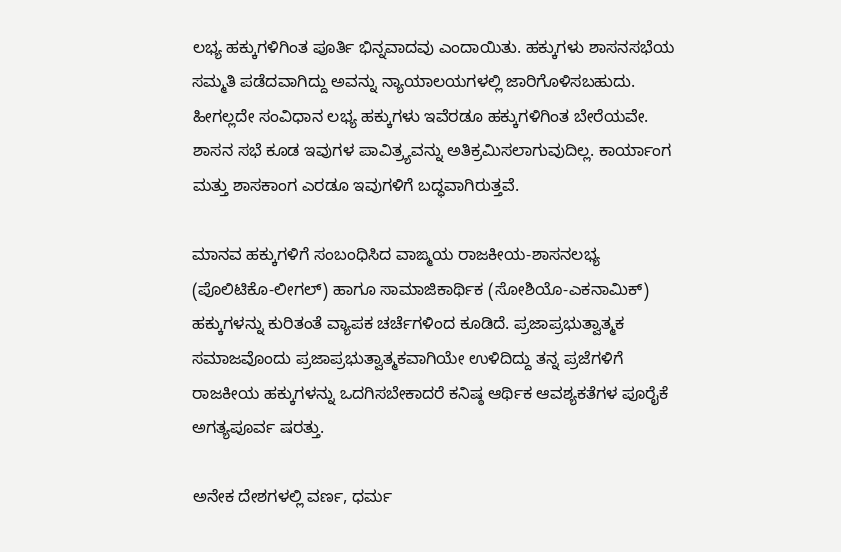ಲಭ್ಯ ಹಕ್ಕುಗಳಿಗಿಂತ ಪೂರ್ತಿ ಭಿನ್ನವಾದವು ಎಂದಾಯಿತು. ಹಕ್ಕುಗಳು ಶಾಸನಸಭೆಯ ಸಮ್ಮತಿ ಪಡೆದವಾಗಿದ್ದು ಅವನ್ನು ನ್ಯಾಯಾಲಯಗಳಲ್ಲಿ ಜಾರಿಗೊಳಿಸಬಹುದು. ಹೀಗಲ್ಲದೇ ಸಂವಿಧಾನ ಲಭ್ಯ ಹಕ್ಕುಗಳು ಇವೆರಡೂ ಹಕ್ಕುಗಳಿಗಿಂತ ಬೇರೆಯವೇ. ಶಾಸನ ಸಭೆ ಕೂಡ ಇವುಗಳ ಪಾವಿತ್ರ್ಯವನ್ನು ಅತಿಕ್ರಮಿಸಲಾಗುವುದಿಲ್ಲ. ಕಾರ್ಯಾಂಗ ಮತ್ತು ಶಾಸಕಾಂಗ ಎರಡೂ ಇವುಗಳಿಗೆ ಬದ್ಧವಾಗಿರುತ್ತವೆ.

ಮಾನವ ಹಕ್ಕುಗಳಿಗೆ ಸಂಬಂಧಿಸಿದ ವಾಙ್ಮಯ ರಾಜಕೀಯ-ಶಾಸನಲಭ್ಯ (ಪೊಲಿಟಿಕೊ-ಲೀಗಲ್) ಹಾಗೂ ಸಾಮಾಜಿಕಾರ್ಥಿಕ (ಸೋಶಿಯೊ-ಎಕನಾಮಿಕ್) ಹಕ್ಕುಗಳನ್ನು ಕುರಿತಂತೆ ವ್ಯಾಪಕ ಚರ್ಚೆಗಳಿಂದ ಕೂಡಿದೆ. ಪ್ರಜಾಪ್ರಭುತ್ವಾತ್ಮಕ ಸಮಾಜವೊಂದು ಪ್ರಜಾಪ್ರಭುತ್ವಾತ್ಮಕವಾಗಿಯೇ ಉಳಿದಿದ್ದು ತನ್ನ ಪ್ರಜೆಗಳಿಗೆ ರಾಜಕೀಯ ಹಕ್ಕುಗಳನ್ನು ಒದಗಿಸಬೇಕಾದರೆ ಕನಿಷ್ಠ ಆರ್ಥಿಕ ಆವಶ್ಯಕತೆಗಳ ಪೂರೈಕೆ ಅಗತ್ಯಪೂರ್ವ ಷರತ್ತು.

ಅನೇಕ ದೇಶಗಳಲ್ಲಿ ವರ್ಣ, ಧರ್ಮ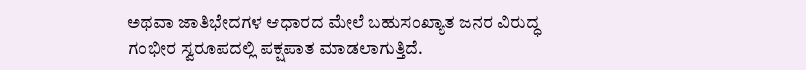ಅಥವಾ ಜಾತಿಭೇದಗಳ ಆಧಾರದ ಮೇಲೆ ಬಹುಸಂಖ್ಯಾತ ಜನರ ವಿರುದ್ಧ ಗಂಭೀರ ಸ್ವರೂಪದಲ್ಲಿ ಪಕ್ಷಪಾತ ಮಾಡಲಾಗುತ್ತಿದೆ.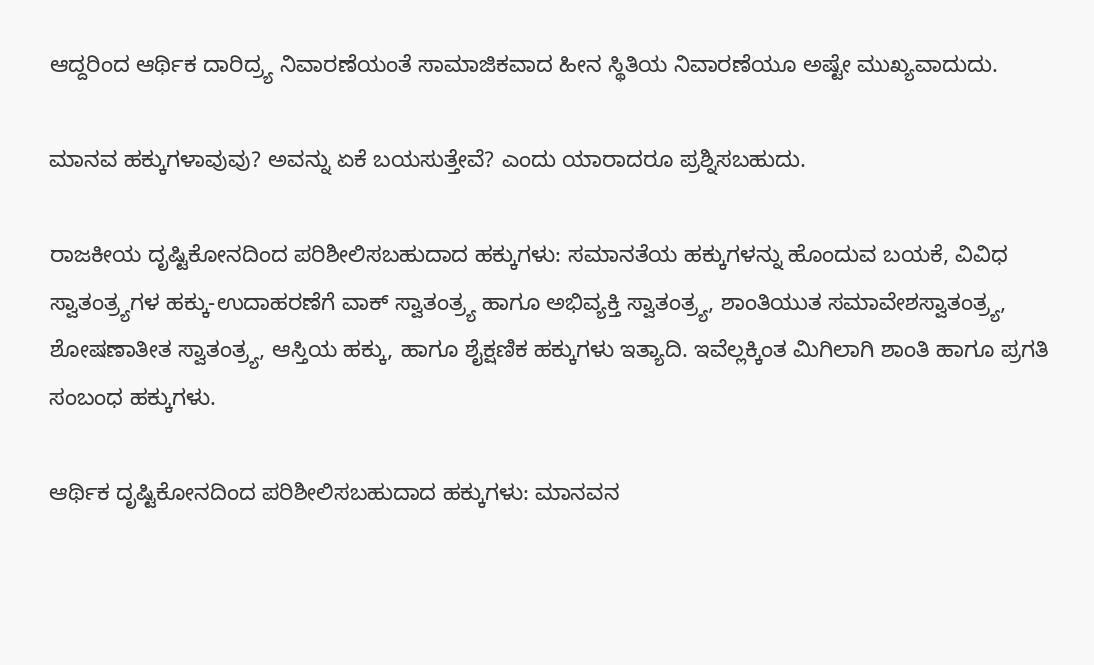ಆದ್ದರಿಂದ ಆರ್ಥಿಕ ದಾರಿದ್ರ್ಯ ನಿವಾರಣೆಯಂತೆ ಸಾಮಾಜಿಕವಾದ ಹೀನ ಸ್ಥಿತಿಯ ನಿವಾರಣೆಯೂ ಅಷ್ಟೇ ಮುಖ್ಯವಾದುದು.

ಮಾನವ ಹಕ್ಕುಗಳಾವುವು? ಅವನ್ನು ಏಕೆ ಬಯಸುತ್ತೇವೆ? ಎಂದು ಯಾರಾದರೂ ಪ್ರಶ್ನಿಸಬಹುದು.

ರಾಜಕೀಯ ದೃಷ್ಟಿಕೋನದಿಂದ ಪರಿಶೀಲಿಸಬಹುದಾದ ಹಕ್ಕುಗಳು: ಸಮಾನತೆಯ ಹಕ್ಕುಗಳನ್ನು ಹೊಂದುವ ಬಯಕೆ, ವಿವಿಧ ಸ್ವಾತಂತ್ರ್ಯಗಳ ಹಕ್ಕು-ಉದಾಹರಣೆಗೆ ವಾಕ್ ಸ್ವಾತಂತ್ರ್ಯ ಹಾಗೂ ಅಭಿವ್ಯಕ್ತಿ ಸ್ವಾತಂತ್ರ್ಯ, ಶಾಂತಿಯುತ ಸಮಾವೇಶಸ್ವಾತಂತ್ರ್ಯ, ಶೋಷಣಾತೀತ ಸ್ವಾತಂತ್ರ್ಯ, ಆಸ್ತಿಯ ಹಕ್ಕು, ಹಾಗೂ ಶೈಕ್ಷಣಿಕ ಹಕ್ಕುಗಳು ಇತ್ಯಾದಿ. ಇವೆಲ್ಲಕ್ಕಿಂತ ಮಿಗಿಲಾಗಿ ಶಾಂತಿ ಹಾಗೂ ಪ್ರಗತಿ ಸಂಬಂಧ ಹಕ್ಕುಗಳು.

ಆರ್ಥಿಕ ದೃಷ್ಟಿಕೋನದಿಂದ ಪರಿಶೀಲಿಸಬಹುದಾದ ಹಕ್ಕುಗಳು: ಮಾನವನ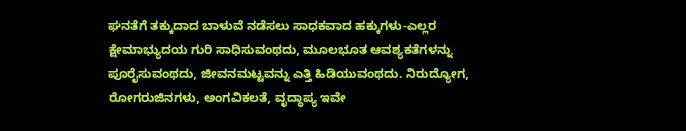ಘನತೆಗೆ ತಕ್ಕುದಾದ ಬಾಳುವೆ ನಡೆಸಲು ಸಾಧಕವಾದ ಹಕ್ಕುಗಳು-ಎಲ್ಲರ ಕ್ಷೇಮಾಭ್ಯುದಯ ಗುರಿ ಸಾಧಿಸುವಂಥದು, ಮೂಲಭೂತ ಆವಶ್ಯಕತೆಗಳನ್ನು ಪೂರೈಸುವಂಥದು, ಜೀವನಮಟ್ಟವನ್ನು ಎತ್ತಿ ಹಿಡಿಯುವಂಥದು. ನಿರುದ್ಯೋಗ, ರೋಗರುಜಿನಗಳು, ಅಂಗವಿಕಲತೆ, ವೃದ್ಧಾಪ್ಯ ಇವೇ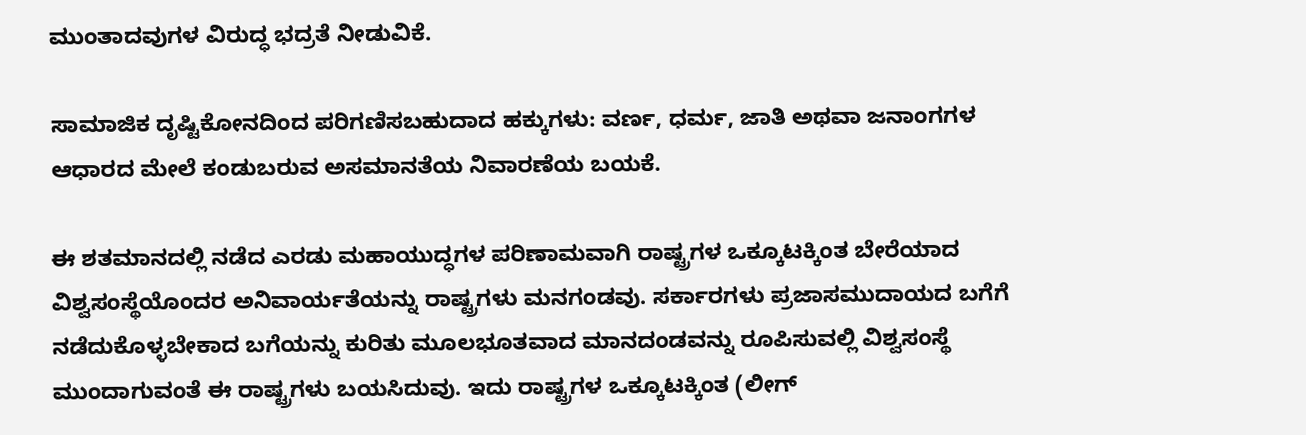ಮುಂತಾದವುಗಳ ವಿರುದ್ಧ ಭದ್ರತೆ ನೀಡುವಿಕೆ.

ಸಾಮಾಜಿಕ ದೃಷ್ಟಿಕೋನದಿಂದ ಪರಿಗಣಿಸಬಹುದಾದ ಹಕ್ಕುಗಳು: ವರ್ಣ, ಧರ್ಮ, ಜಾತಿ ಅಥವಾ ಜನಾಂಗಗಳ ಆಧಾರದ ಮೇಲೆ ಕಂಡುಬರುವ ಅಸಮಾನತೆಯ ನಿವಾರಣೆಯ ಬಯಕೆ.

ಈ ಶತಮಾನದಲ್ಲಿ ನಡೆದ ಎರಡು ಮಹಾಯುದ್ಧಗಳ ಪರಿಣಾಮವಾಗಿ ರಾಷ್ಟ್ರಗಳ ಒಕ್ಕೂಟಕ್ಕಿಂತ ಬೇರೆಯಾದ ವಿಶ್ವಸಂಸ್ಥೆಯೊಂದರ ಅನಿವಾರ್ಯತೆಯನ್ನು ರಾಷ್ಟ್ರಗಳು ಮನಗಂಡವು. ಸರ್ಕಾರಗಳು ಪ್ರಜಾಸಮುದಾಯದ ಬಗೆಗೆ ನಡೆದುಕೊಳ್ಳಬೇಕಾದ ಬಗೆಯನ್ನು ಕುರಿತು ಮೂಲಭೂತವಾದ ಮಾನದಂಡವನ್ನು ರೂಪಿಸುವಲ್ಲಿ ವಿಶ್ವಸಂಸ್ಥೆ ಮುಂದಾಗುವಂತೆ ಈ ರಾಷ್ಟ್ರಗಳು ಬಯಸಿದುವು. ಇದು ರಾಷ್ಟ್ರಗಳ ಒಕ್ಕೂಟಕ್ಕಿಂತ (ಲೀಗ್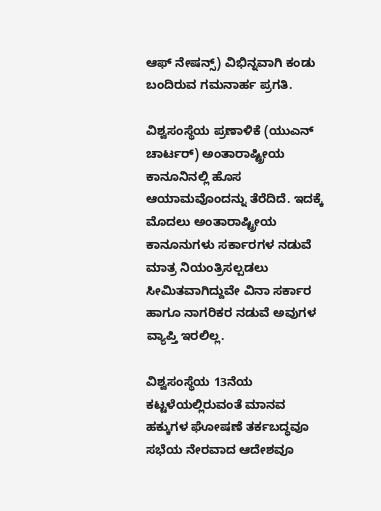ಆಫ್ ನೇಷನ್ಸ್) ವಿಭಿನ್ನವಾಗಿ ಕಂಡು ಬಂದಿರುವ ಗಮನಾರ್ಹ ಪ್ರಗತಿ.

ವಿಶ್ವಸಂಸ್ಥೆಯ ಪ್ರಣಾಳಿಕೆ (ಯುಎನ್ ಚಾರ್ಟರ್) ಅಂತಾರಾಷ್ಟ್ರೀಯ ಕಾನೂನಿನಲ್ಲಿ ಹೊಸ ಆಯಾಮವೊಂದನ್ನು ತೆರೆದಿದೆ. ಇದಕ್ಕೆ ಮೊದಲು ಅಂತಾರಾಷ್ಟ್ರೀಯ ಕಾನೂನುಗಳು ಸರ್ಕಾರಗಳ ನಡುವೆ ಮಾತ್ರ ನಿಯಂತ್ರಿಸಲ್ಪಡಲು ಸೀಮಿತವಾಗಿದ್ದುವೇ ವಿನಾ ಸರ್ಕಾರ ಹಾಗೂ ನಾಗರಿಕರ ನಡುವೆ ಅವುಗಳ ವ್ಯಾಪ್ತಿ ಇರಲಿಲ್ಲ.

ವಿಶ್ವಸಂಸ್ಥೆಯ 13ನೆಯ ಕಟ್ಟಳೆಯಲ್ಲಿರುವಂತೆ ಮಾನವ ಹಕ್ಕುಗಳ ಘೋಷಣೆ ತರ್ಕಬದ್ಧವೂ ಸಭೆಯ ನೇರವಾದ ಆದೇಶವೂ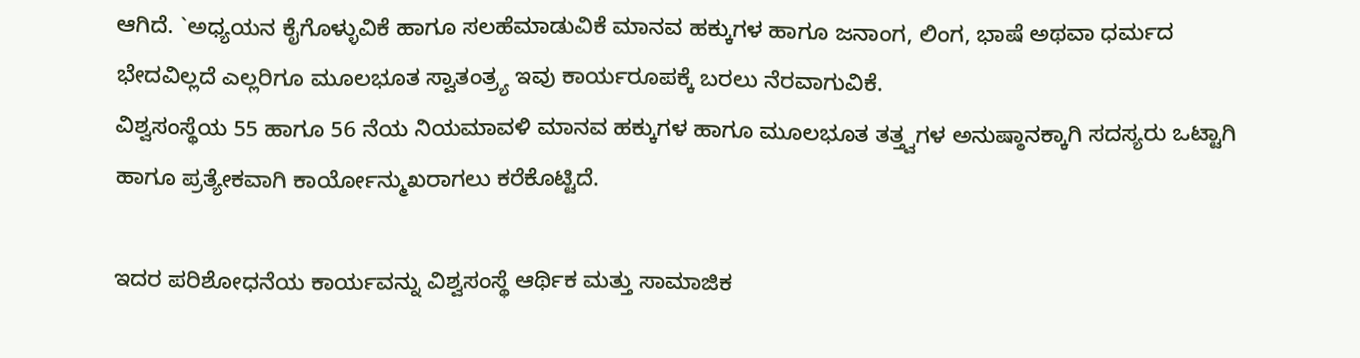ಆಗಿದೆ. `ಅಧ್ಯಯನ ಕೈಗೊಳ್ಳುವಿಕೆ ಹಾಗೂ ಸಲಹೆಮಾಡುವಿಕೆ ಮಾನವ ಹಕ್ಕುಗಳ ಹಾಗೂ ಜನಾಂಗ, ಲಿಂಗ, ಭಾಷೆ ಅಥವಾ ಧರ್ಮದ ಭೇದವಿಲ್ಲದೆ ಎಲ್ಲರಿಗೂ ಮೂಲಭೂತ ಸ್ವಾತಂತ್ರ್ಯ ಇವು ಕಾರ್ಯರೂಪಕ್ಕೆ ಬರಲು ನೆರವಾಗುವಿಕೆ.
ವಿಶ್ವಸಂಸ್ಥೆಯ 55 ಹಾಗೂ 56 ನೆಯ ನಿಯಮಾವಳಿ ಮಾನವ ಹಕ್ಕುಗಳ ಹಾಗೂ ಮೂಲಭೂತ ತತ್ತ್ವಗಳ ಅನುಷ್ಠಾನಕ್ಕಾಗಿ ಸದಸ್ಯರು ಒಟ್ಟಾಗಿ ಹಾಗೂ ಪ್ರತ್ಯೇಕವಾಗಿ ಕಾರ್ಯೋನ್ಮುಖರಾಗಲು ಕರೆಕೊಟ್ಟಿದೆ.

ಇದರ ಪರಿಶೋಧನೆಯ ಕಾರ್ಯವನ್ನು ವಿಶ್ವಸಂಸ್ಥೆ ಆರ್ಥಿಕ ಮತ್ತು ಸಾಮಾಜಿಕ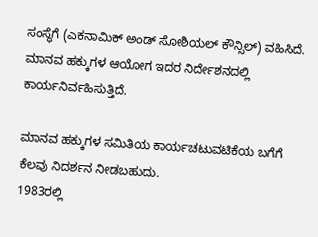ಸಂಸ್ಥೆಗೆ (ಎಕನಾಮಿಕ್ ಅಂಡ್ ಸೋಶಿಯಲ್ ಕೌನ್ಸಿಲ್) ವಹಿಸಿದೆ. ಮಾನವ ಹಕ್ಕುಗಳ ಆಯೋಗ ಇದರ ನಿರ್ದೇಶನದಲ್ಲಿ ಕಾರ್ಯನಿರ್ವಹಿಸುತ್ತಿದೆ.

ಮಾನವ ಹಕ್ಕುಗಳ ಸಮಿತಿಯ ಕಾರ್ಯಚಟುವಟಿಕೆಯ ಬಗೆಗೆ ಕೆಲವು ನಿದರ್ಶನ ನೀಡಬಹುದು.
1983ರಲ್ಲಿ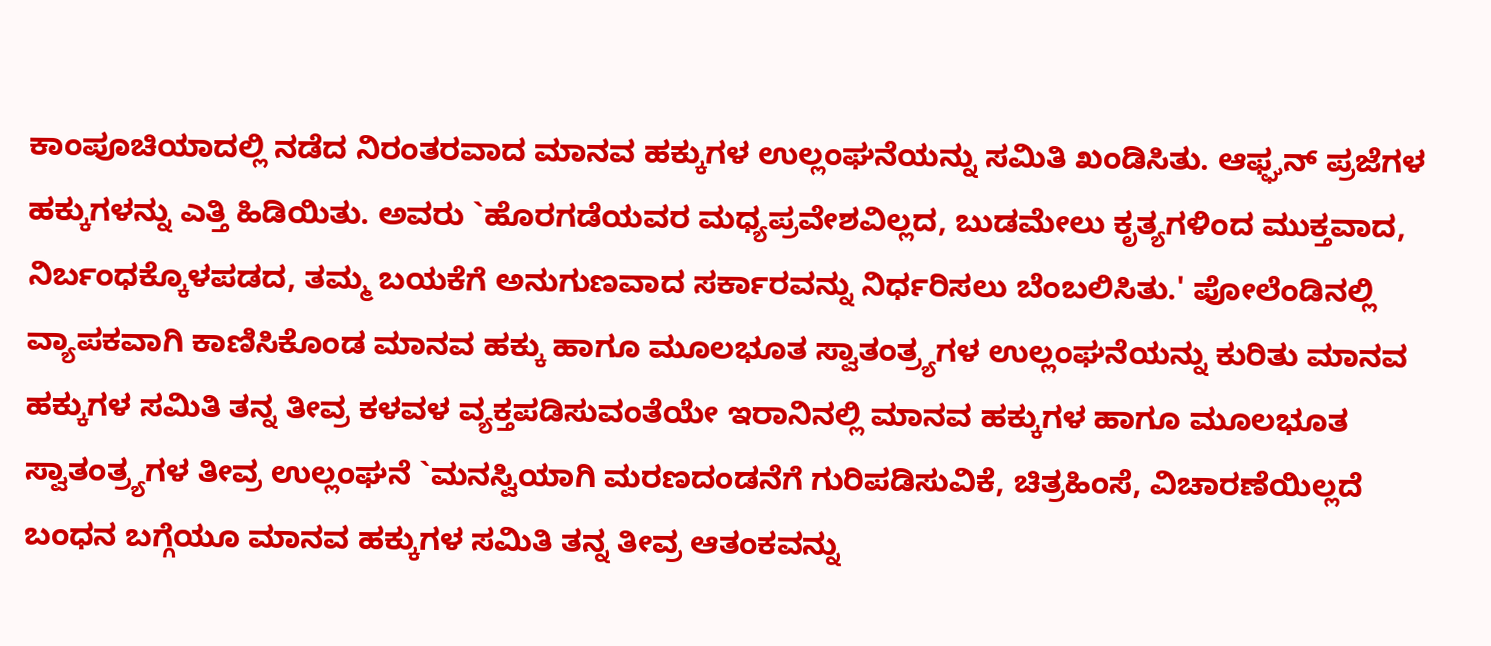ಕಾಂಪೂಚಿಯಾದಲ್ಲಿ ನಡೆದ ನಿರಂತರವಾದ ಮಾನವ ಹಕ್ಕುಗಳ ಉಲ್ಲಂಘನೆಯನ್ನು ಸಮಿತಿ ಖಂಡಿಸಿತು. ಆಫ್ಘನ್ ಪ್ರಜೆಗಳ ಹಕ್ಕುಗಳನ್ನು ಎತ್ತಿ ಹಿಡಿಯಿತು. ಅವರು `ಹೊರಗಡೆಯವರ ಮಧ್ಯಪ್ರವೇಶವಿಲ್ಲದ, ಬುಡಮೇಲು ಕೃತ್ಯಗಳಿಂದ ಮುಕ್ತವಾದ, ನಿರ್ಬಂಧಕ್ಕೊಳಪಡದ, ತಮ್ಮ ಬಯಕೆಗೆ ಅನುಗುಣವಾದ ಸರ್ಕಾರವನ್ನು ನಿರ್ಧರಿಸಲು ಬೆಂಬಲಿಸಿತು.' ಪೋಲೆಂಡಿನಲ್ಲಿ ವ್ಯಾಪಕವಾಗಿ ಕಾಣಿಸಿಕೊಂಡ ಮಾನವ ಹಕ್ಕು ಹಾಗೂ ಮೂಲಭೂತ ಸ್ವಾತಂತ್ರ್ಯಗಳ ಉಲ್ಲಂಘನೆಯನ್ನು ಕುರಿತು ಮಾನವ ಹಕ್ಕುಗಳ ಸಮಿತಿ ತನ್ನ ತೀವ್ರ ಕಳವಳ ವ್ಯಕ್ತಪಡಿಸುವಂತೆಯೇ ಇರಾನಿನಲ್ಲಿ ಮಾನವ ಹಕ್ಕುಗಳ ಹಾಗೂ ಮೂಲಭೂತ ಸ್ವಾತಂತ್ರ್ಯಗಳ ತೀವ್ರ ಉಲ್ಲಂಘನೆ `ಮನಸ್ವಿಯಾಗಿ ಮರಣದಂಡನೆಗೆ ಗುರಿಪಡಿಸುವಿಕೆ, ಚಿತ್ರಹಿಂಸೆ, ವಿಚಾರಣೆಯಿಲ್ಲದೆ ಬಂಧನ ಬಗ್ಗೆಯೂ ಮಾನವ ಹಕ್ಕುಗಳ ಸಮಿತಿ ತನ್ನ ತೀವ್ರ ಆತಂಕವನ್ನು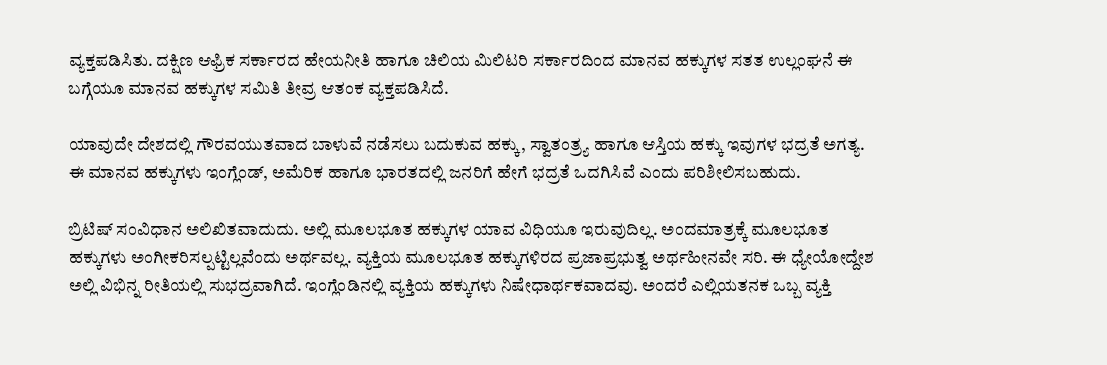ವ್ಯಕ್ತಪಡಿಸಿತು. ದಕ್ಷಿಣ ಆಫ್ರಿಕ ಸರ್ಕಾರದ ಹೇಯನೀತಿ ಹಾಗೂ ಚಿಲಿಯ ಮಿಲಿಟರಿ ಸರ್ಕಾರದಿಂದ ಮಾನವ ಹಕ್ಕುಗಳ ಸತತ ಉಲ್ಲಂಘನೆ ಈ ಬಗ್ಗೆಯೂ ಮಾನವ ಹಕ್ಕುಗಳ ಸಮಿತಿ ತೀವ್ರ ಆತಂಕ ವ್ಯಕ್ತಪಡಿಸಿದೆ.

ಯಾವುದೇ ದೇಶದಲ್ಲಿ ಗೌರವಯುತವಾದ ಬಾಳುವೆ ನಡೆಸಲು ಬದುಕುವ ಹಕ್ಕು, ಸ್ವಾತಂತ್ರ್ಯ ಹಾಗೂ ಆಸ್ತಿಯ ಹಕ್ಕು ಇವುಗಳ ಭದ್ರತೆ ಅಗತ್ಯ. ಈ ಮಾನವ ಹಕ್ಕುಗಳು ಇಂಗ್ಲೆಂಡ್, ಅಮೆರಿಕ ಹಾಗೂ ಭಾರತದಲ್ಲಿ ಜನರಿಗೆ ಹೇಗೆ ಭದ್ರತೆ ಒದಗಿಸಿವೆ ಎಂದು ಪರಿಶೀಲಿಸಬಹುದು.

ಬ್ರಿಟಿಷ್ ಸಂವಿಧಾನ ಅಲಿಖಿತವಾದುದು. ಅಲ್ಲಿ ಮೂಲಭೂತ ಹಕ್ಕುಗಳ ಯಾವ ವಿಧಿಯೂ ಇರುವುದಿಲ್ಲ. ಅಂದಮಾತ್ರಕ್ಕೆ ಮೂಲಭೂತ ಹಕ್ಕುಗಳು ಅಂಗೀಕರಿಸಲ್ಪಟ್ಟಿಲ್ಲವೆಂದು ಅರ್ಥವಲ್ಲ. ವ್ಯಕ್ತಿಯ ಮೂಲಭೂತ ಹಕ್ಕುಗಳಿರದ ಪ್ರಜಾಪ್ರಭುತ್ವ ಅರ್ಥಹೀನವೇ ಸರಿ. ಈ ಧ್ಯೇಯೋದ್ದೇಶ ಅಲ್ಲಿ ವಿಭಿನ್ನ ರೀತಿಯಲ್ಲಿ ಸುಭದ್ರವಾಗಿದೆ. ಇಂಗ್ಲೆಂಡಿನಲ್ಲಿ ವ್ಯಕ್ತಿಯ ಹಕ್ಕುಗಳು ನಿಷೇಧಾರ್ಥಕವಾದವು. ಅಂದರೆ ಎಲ್ಲಿಯತನಕ ಒಬ್ಬ ವ್ಯಕ್ತಿ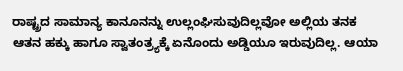ರಾಷ್ಟ್ರದ ಸಾಮಾನ್ಯ ಕಾನೂನನ್ನು ಉಲ್ಲಂಘಿಸುವುದಿಲ್ಲವೋ ಅಲ್ಲಿಯ ತನಕ ಆತನ ಹಕ್ಕು ಹಾಗೂ ಸ್ವಾತಂತ್ರ್ಯಕ್ಕೆ ಏನೊಂದು ಅಡ್ಡಿಯೂ ಇರುವುದಿಲ್ಲ. ಆಯಾ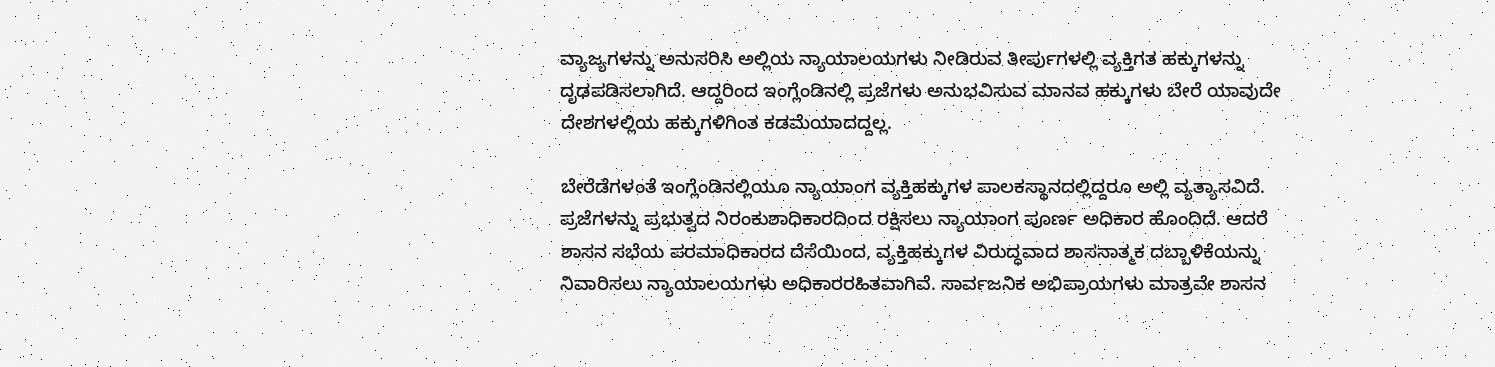ವ್ಯಾಜ್ಯಗಳನ್ನು ಅನುಸರಿಸಿ ಅಲ್ಲಿಯ ನ್ಯಾಯಾಲಯಗಳು ನೀಡಿರುವ ತೀರ್ಪುಗಳಲ್ಲಿ ವ್ಯಕ್ತಿಗತ ಹಕ್ಕುಗಳನ್ನು ದೃಢಪಡಿಸಲಾಗಿದೆ. ಆದ್ದರಿಂದ ಇಂಗ್ಲೆಂಡಿನಲ್ಲಿ ಪ್ರಜೆಗಳು ಅನುಭವಿಸುವ ಮಾನವ ಹಕ್ಕುಗಳು ಬೇರೆ ಯಾವುದೇ ದೇಶಗಳಲ್ಲಿಯ ಹಕ್ಕುಗಳಿಗಿಂತ ಕಡಮೆಯಾದದ್ದಲ್ಲ.

ಬೇರೆಡೆಗಳಂತೆ ಇಂಗ್ಲೆಂಡಿನಲ್ಲಿಯೂ ನ್ಯಾಯಾಂಗ ವ್ಯಕ್ತಿಹಕ್ಕುಗಳ ಪಾಲಕಸ್ಥಾನದಲ್ಲಿದ್ದರೂ ಅಲ್ಲಿ ವ್ಯತ್ಯಾಸವಿದೆ. ಪ್ರಜೆಗಳನ್ನು ಪ್ರಭುತ್ವದ ನಿರಂಕುಶಾಧಿಕಾರದಿಂದ ರಕ್ಷಿಸಲು ನ್ಯಾಯಾಂಗ ಪೂರ್ಣ ಅಧಿಕಾರ ಹೊಂದಿದೆ. ಆದರೆ ಶಾಸನ ಸಭೆಯ ಪರಮಾಧಿಕಾರದ ದೆಸೆಯಿಂದ, ವ್ಯಕ್ತಿಹಕ್ಕುಗಳ ವಿರುದ್ಧವಾದ ಶಾಸನಾತ್ಮಕ ದಬ್ಬಾಳಿಕೆಯನ್ನು ನಿವಾರಿಸಲು ನ್ಯಾಯಾಲಯಗಳು ಅಧಿಕಾರರಹಿತವಾಗಿವೆ. ಸಾರ್ವಜನಿಕ ಅಭಿಪ್ರಾಯಗಳು ಮಾತ್ರವೇ ಶಾಸನ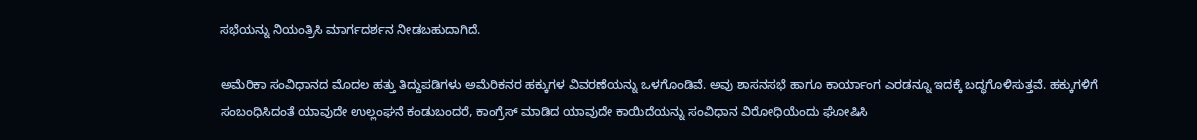ಸಭೆಯನ್ನು ನಿಯಂತ್ರಿಸಿ ಮಾರ್ಗದರ್ಶನ ನೀಡಬಹುದಾಗಿದೆ.

ಅಮೆರಿಕಾ ಸಂವಿಧಾನದ ಮೊದಲ ಹತ್ತು ತಿದ್ದುಪಡಿಗಳು ಅಮೆರಿಕನರ ಹಕ್ಕುಗಳ ವಿವರಣೆಯನ್ನು ಒಳಗೊಂಡಿವೆ. ಅವು ಶಾಸನಸಭೆ ಹಾಗೂ ಕಾರ್ಯಾಂಗ ಎರಡನ್ನೂ ಇದಕ್ಕೆ ಬದ್ಧಗೊಳಿಸುತ್ತವೆ. ಹಕ್ಕುಗಳಿಗೆ ಸಂಬಂಧಿಸಿದಂತೆ ಯಾವುದೇ ಉಲ್ಲಂಘನೆ ಕಂಡುಬಂದರೆ, ಕಾಂಗ್ರೆಸ್ ಮಾಡಿದ ಯಾವುದೇ ಕಾಯಿದೆಯನ್ನು ಸಂವಿಧಾನ ವಿರೋಧಿಯೆಂದು ಘೋಷಿಸಿ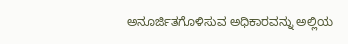ಅನೂರ್ಜಿತಗೊಳಿಸುವ ಅಧಿಕಾರವನ್ನು ಅಲ್ಲಿಯ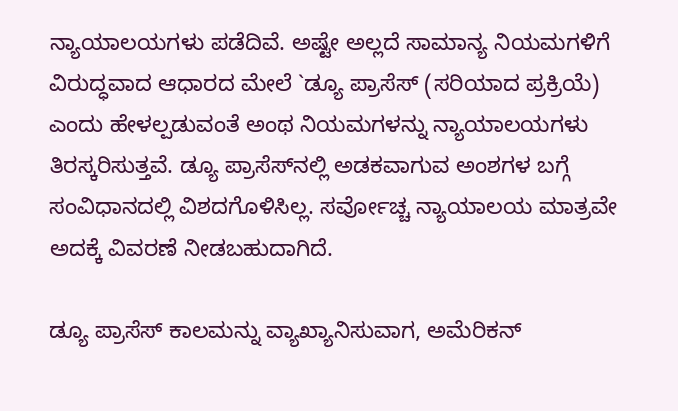ನ್ಯಾಯಾಲಯಗಳು ಪಡೆದಿವೆ. ಅಷ್ಟೇ ಅಲ್ಲದೆ ಸಾಮಾನ್ಯ ನಿಯಮಗಳಿಗೆ ವಿರುದ್ಧವಾದ ಆಧಾರದ ಮೇಲೆ `ಡ್ಯೂ ಪ್ರಾಸೆಸ್ (ಸರಿಯಾದ ಪ್ರಕ್ರಿಯೆ) ಎಂದು ಹೇಳಲ್ಪಡುವಂತೆ ಅಂಥ ನಿಯಮಗಳನ್ನು ನ್ಯಾಯಾಲಯಗಳು ತಿರಸ್ಕರಿಸುತ್ತವೆ. ಡ್ಯೂ ಪ್ರಾಸೆಸ್‍ನಲ್ಲಿ ಅಡಕವಾಗುವ ಅಂಶಗಳ ಬಗ್ಗೆ ಸಂವಿಧಾನದಲ್ಲಿ ವಿಶದಗೊಳಿಸಿಲ್ಲ. ಸರ್ವೋಚ್ಚ ನ್ಯಾಯಾಲಯ ಮಾತ್ರವೇ ಅದಕ್ಕೆ ವಿವರಣೆ ನೀಡಬಹುದಾಗಿದೆ.

ಡ್ಯೂ ಪ್ರಾಸೆಸ್ ಕಾಲಮನ್ನು ವ್ಯಾಖ್ಯಾನಿಸುವಾಗ, ಅಮೆರಿಕನ್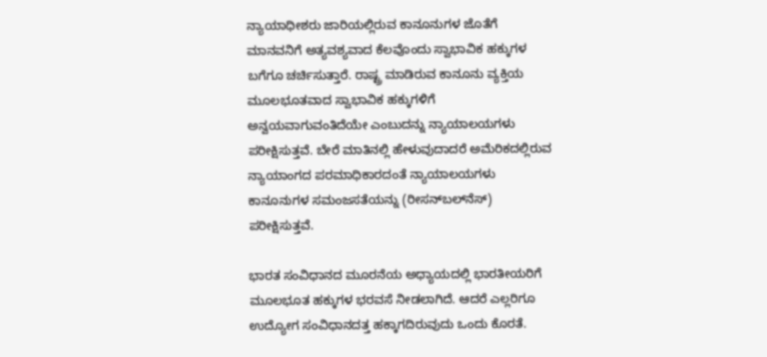ನ್ಯಾಯಾಧೀಶರು ಜಾರಿಯಲ್ಲಿರುವ ಕಾನೂನುಗಳ ಜೊತೆಗೆ ಮಾನವನಿಗೆ ಅತ್ಯವಶ್ಯವಾದ ಕೆಲವೊಂದು ಸ್ವಾಭಾವಿಕ ಹಕ್ಕುಗಳ ಬಗೆಗೂ ಚರ್ಚಿಸುತ್ತಾರೆ. ರಾಷ್ಟ್ರ ಮಾಡಿರುವ ಕಾನೂನು ವ್ಯಕ್ತಿಯ ಮೂಲಭೂತವಾದ ಸ್ವಾಭಾವಿಕ ಹಕ್ಕುಗಳಿಗೆ ಅನ್ವಯವಾಗುವಂತಿದೆಯೇ ಎಂಬುದನ್ನು ನ್ಯಾಯಾಲಯಗಳು ಪರೀಕ್ಷಿಸುತ್ತವೆ. ಬೇರೆ ಮಾತಿನಲ್ಲಿ ಹೇಳುವುದಾದರೆ ಅಮೆರಿಕದಲ್ಲಿರುವ ನ್ಯಾಯಾಂಗದ ಪರಮಾಧಿಕಾರದಂತೆ ನ್ಯಾಯಾಲಯಗಳು ಕಾನೂನುಗಳ ಸಮಂಜಸತೆಯನ್ನು (ರೀಸನ್‍ಬಲ್‍ನೆಸ್) ಪರೀಕ್ಷಿಸುತ್ತವೆ.

ಭಾರತ ಸಂವಿಧಾನದ ಮೂರನೆಯ ಅಧ್ಯಾಯದಲ್ಲಿ ಭಾರತೀಯರಿಗೆ ಮೂಲಭೂತ ಹಕ್ಕುಗಳ ಭರವಸೆ ನೀಡಲಾಗಿದೆ. ಆದರೆ ಎಲ್ಲರಿಗೂ ಉದ್ಯೋಗ ಸಂವಿಧಾನದತ್ತ ಹಕ್ಕಾಗದಿರುವುದು ಒಂದು ಕೊರತೆ.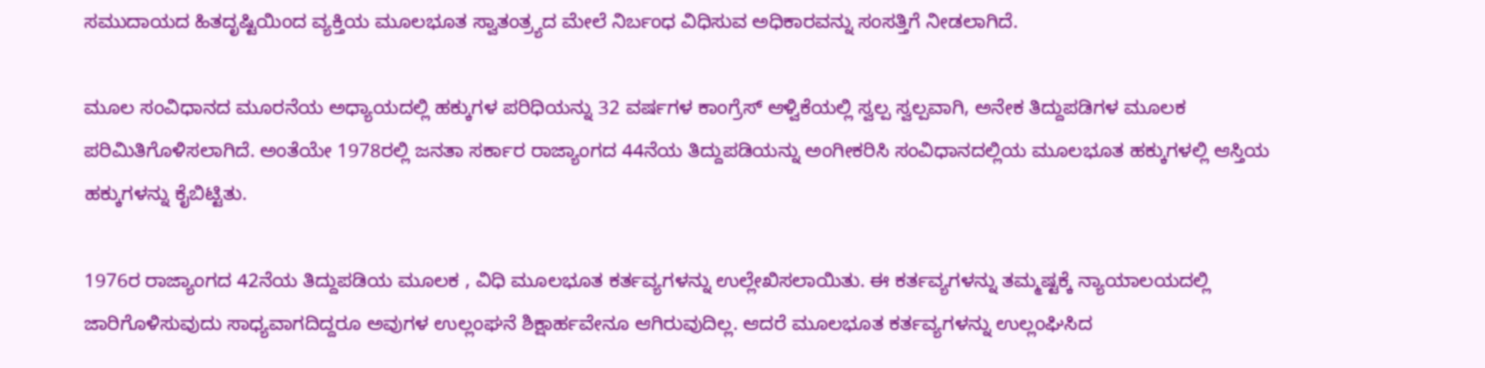ಸಮುದಾಯದ ಹಿತದೃಷ್ಟಿಯಿಂದ ವ್ಯಕ್ತಿಯ ಮೂಲಭೂತ ಸ್ವಾತಂತ್ರ್ಯದ ಮೇಲೆ ನಿರ್ಬಂಧ ವಿಧಿಸುವ ಅಧಿಕಾರವನ್ನು ಸಂಸತ್ತಿಗೆ ನೀಡಲಾಗಿದೆ.

ಮೂಲ ಸಂವಿಧಾನದ ಮೂರನೆಯ ಅಧ್ಯಾಯದಲ್ಲಿ ಹಕ್ಕುಗಳ ಪರಿಧಿಯನ್ನು 32 ವರ್ಷಗಳ ಕಾಂಗ್ರೆಸ್ ಆಳ್ವಿಕೆಯಲ್ಲಿ ಸ್ವಲ್ಪ ಸ್ವಲ್ಪವಾಗಿ, ಅನೇಕ ತಿದ್ದುಪಡಿಗಳ ಮೂಲಕ ಪರಿಮಿತಿಗೊಳಿಸಲಾಗಿದೆ. ಅಂತೆಯೇ 1978ರಲ್ಲಿ ಜನತಾ ಸರ್ಕಾರ ರಾಜ್ಯಾಂಗದ 44ನೆಯ ತಿದ್ದುಪಡಿಯನ್ನು ಅಂಗೀಕರಿಸಿ ಸಂವಿಧಾನದಲ್ಲಿಯ ಮೂಲಭೂತ ಹಕ್ಕುಗಳಲ್ಲಿ ಆಸ್ತಿಯ ಹಕ್ಕುಗಳನ್ನು ಕೈಬಿಟ್ಟಿತು.

1976ರ ರಾಜ್ಯಾಂಗದ 42ನೆಯ ತಿದ್ದುಪಡಿಯ ಮೂಲಕ , ವಿಧಿ ಮೂಲಭೂತ ಕರ್ತವ್ಯಗಳನ್ನು ಉಲ್ಲೇಖಿಸಲಾಯಿತು. ಈ ಕರ್ತವ್ಯಗಳನ್ನು ತಮ್ಮಷ್ಟಕ್ಕೆ ನ್ಯಾಯಾಲಯದಲ್ಲಿ ಜಾರಿಗೊಳಿಸುವುದು ಸಾಧ್ಯವಾಗದಿದ್ದರೂ ಅವುಗಳ ಉಲ್ಲಂಘನೆ ಶಿಕ್ಷಾರ್ಹವೇನೂ ಆಗಿರುವುದಿಲ್ಲ. ಆದರೆ ಮೂಲಭೂತ ಕರ್ತವ್ಯಗಳನ್ನು ಉಲ್ಲಂಘಿಸಿದ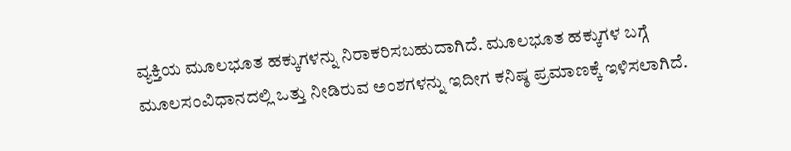ವ್ಯಕ್ತಿಯ ಮೂಲಭೂತ ಹಕ್ಕುಗಳನ್ನು ನಿರಾಕರಿಸಬಹುದಾಗಿದೆ. ಮೂಲಭೂತ ಹಕ್ಕುಗಳ ಬಗ್ಗೆ ಮೂಲಸಂವಿಧಾನದಲ್ಲಿ ಒತ್ತು ನೀಡಿರುವ ಅಂಶಗಳನ್ನು ಇದೀಗ ಕನಿಷ್ಠ ಪ್ರಮಾಣಕ್ಕೆ ಇಳಿಸಲಾಗಿದೆ.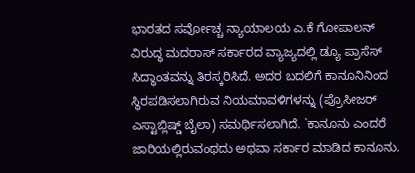ಭಾರತದ ಸರ್ವೋಚ್ಚ ನ್ಯಾಯಾಲಯ ಎ.ಕೆ ಗೋಪಾಲನ್ ವಿರುದ್ಧ ಮದರಾಸ್ ಸರ್ಕಾರದ ವ್ಯಾಜ್ಯದಲ್ಲಿ ಡ್ಯೂ ಪ್ರಾಸೆಸ್ ಸಿದ್ಧಾಂತವನ್ನು ತಿರಸ್ಕರಿಸಿದೆ. ಅದರ ಬದಲಿಗೆ ಕಾನೂನಿನಿಂದ ಸ್ಥಿರಪಡಿಸಲಾಗಿರುವ ನಿಯಮಾವಳಿಗಳನ್ನು (ಪ್ರೊಸೀಜರ್ ಎಸ್ಟಾಬ್ಲಿಷ್ಡ್ ಬೈಲಾ) ಸಮರ್ಥಿಸಲಾಗಿದೆ. `ಕಾನೂನು ಎಂದರೆ ಜಾರಿಯಲ್ಲಿರುವಂಥದು ಅಥವಾ ಸರ್ಕಾರ ಮಾಡಿದ ಕಾನೂನು.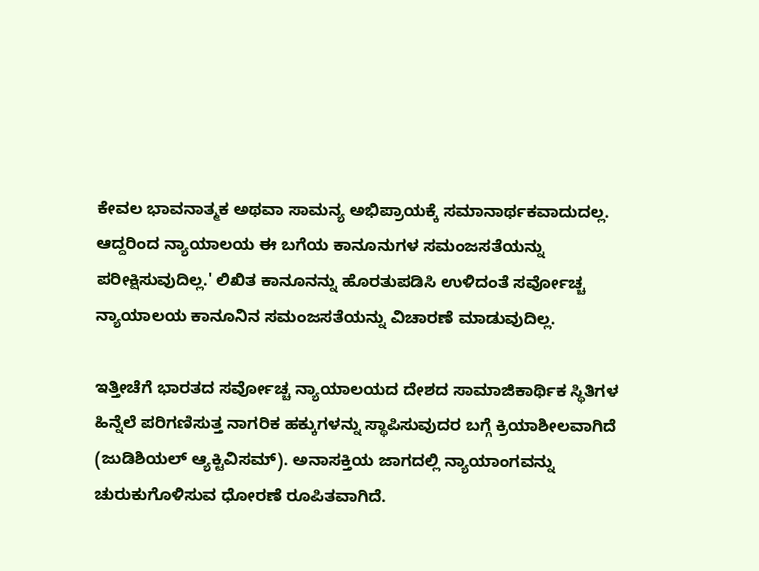ಕೇವಲ ಭಾವನಾತ್ಮಕ ಅಥವಾ ಸಾಮನ್ಯ ಅಭಿಪ್ರಾಯಕ್ಕೆ ಸಮಾನಾರ್ಥಕವಾದುದಲ್ಲ. ಆದ್ದರಿಂದ ನ್ಯಾಯಾಲಯ ಈ ಬಗೆಯ ಕಾನೂನುಗಳ ಸಮಂಜಸತೆಯನ್ನು ಪರೀಕ್ಷಿಸುವುದಿಲ್ಲ.' ಲಿಖಿತ ಕಾನೂನನ್ನು ಹೊರತುಪಡಿಸಿ ಉಳಿದಂತೆ ಸರ್ವೋಚ್ಚ ನ್ಯಾಯಾಲಯ ಕಾನೂನಿನ ಸಮಂಜಸತೆಯನ್ನು ವಿಚಾರಣೆ ಮಾಡುವುದಿಲ್ಲ.

ಇತ್ತೀಚೆಗೆ ಭಾರತದ ಸರ್ವೋಚ್ಚ ನ್ಯಾಯಾಲಯದ ದೇಶದ ಸಾಮಾಜಿಕಾರ್ಥಿಕ ಸ್ಥಿತಿಗಳ ಹಿನ್ನೆಲೆ ಪರಿಗಣಿಸುತ್ತ ನಾಗರಿಕ ಹಕ್ಕುಗಳನ್ನು ಸ್ಥಾಪಿಸುವುದರ ಬಗ್ಗೆ ಕ್ರಿಯಾಶೀಲವಾಗಿದೆ (ಜುಡಿಶಿಯಲ್ ಆ್ಯಕ್ಟಿವಿಸಮ್). ಅನಾಸಕ್ತಿಯ ಜಾಗದಲ್ಲಿ ನ್ಯಾಯಾಂಗವನ್ನು ಚುರುಕುಗೊಳಿಸುವ ಧೋರಣೆ ರೂಪಿತವಾಗಿದೆ.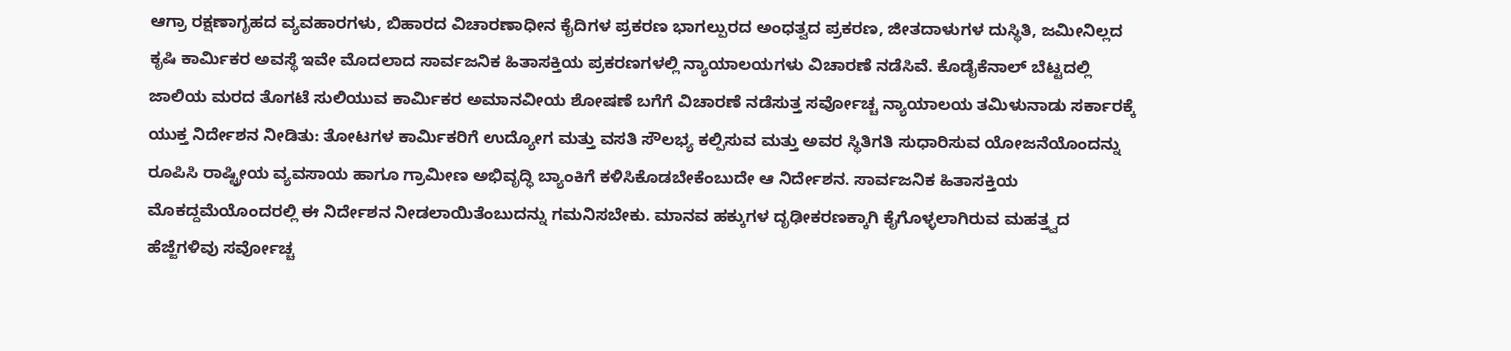ಆಗ್ರಾ ರಕ್ಷಣಾಗೃಹದ ವ್ಯವಹಾರಗಳು, ಬಿಹಾರದ ವಿಚಾರಣಾಧೀನ ಕೈದಿಗಳ ಪ್ರಕರಣ ಭಾಗಲ್ಪುರದ ಅಂಧತ್ವದ ಪ್ರಕರಣ, ಜೀತದಾಳುಗಳ ದುಸ್ಥಿತಿ, ಜಮೀನಿಲ್ಲದ ಕೃಷಿ ಕಾರ್ಮಿಕರ ಅವಸ್ಥೆ ಇವೇ ಮೊದಲಾದ ಸಾರ್ವಜನಿಕ ಹಿತಾಸಕ್ತಿಯ ಪ್ರಕರಣಗಳಲ್ಲಿ ನ್ಯಾಯಾಲಯಗಳು ವಿಚಾರಣೆ ನಡೆಸಿವೆ. ಕೊಡೈಕೆನಾಲ್ ಬೆಟ್ಟದಲ್ಲಿ ಜಾಲಿಯ ಮರದ ತೊಗಟೆ ಸುಲಿಯುವ ಕಾರ್ಮಿಕರ ಅಮಾನವೀಯ ಶೋಷಣೆ ಬಗೆಗೆ ವಿಚಾರಣೆ ನಡೆಸುತ್ತ ಸರ್ವೋಚ್ಚ ನ್ಯಾಯಾಲಯ ತಮಿಳುನಾಡು ಸರ್ಕಾರಕ್ಕೆ ಯುಕ್ತ ನಿರ್ದೇಶನ ನೀಡಿತು: ತೋಟಗಳ ಕಾರ್ಮಿಕರಿಗೆ ಉದ್ಯೋಗ ಮತ್ತು ವಸತಿ ಸೌಲಭ್ಯ ಕಲ್ಪಿಸುವ ಮತ್ತು ಅವರ ಸ್ಥಿತಿಗತಿ ಸುಧಾರಿಸುವ ಯೋಜನೆಯೊಂದನ್ನು ರೂಪಿಸಿ ರಾಷ್ಟ್ರೀಯ ವ್ಯವಸಾಯ ಹಾಗೂ ಗ್ರಾಮೀಣ ಅಭಿವೃದ್ಧಿ ಬ್ಯಾಂಕಿಗೆ ಕಳಿಸಿಕೊಡಬೇಕೆಂಬುದೇ ಆ ನಿರ್ದೇಶನ. ಸಾರ್ವಜನಿಕ ಹಿತಾಸಕ್ತಿಯ ಮೊಕದ್ದಮೆಯೊಂದರಲ್ಲಿ ಈ ನಿರ್ದೇಶನ ನೀಡಲಾಯಿತೆಂಬುದನ್ನು ಗಮನಿಸಬೇಕು. ಮಾನವ ಹಕ್ಕುಗಳ ದೃಢೀಕರಣಕ್ಕಾಗಿ ಕೈಗೊಳ್ಳಲಾಗಿರುವ ಮಹತ್ತ್ವದ ಹೆಜ್ಜೆಗಳಿವು ಸರ್ವೋಚ್ಚ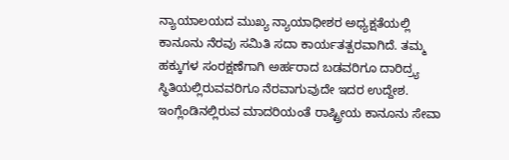ನ್ಯಾಯಾಲಯದ ಮುಖ್ಯ ನ್ಯಾಯಾಧೀಶರ ಅಧ್ಯಕ್ಷತೆಯಲ್ಲಿ ಕಾನೂನು ನೆರವು ಸಮಿತಿ ಸದಾ ಕಾರ್ಯತತ್ಪರವಾಗಿದೆ. ತಮ್ಮ ಹಕ್ಕುಗಳ ಸಂರಕ್ಷಣೆಗಾಗಿ ಅರ್ಹರಾದ ಬಡವರಿಗೂ ದಾರಿದ್ರ್ಯ ಸ್ಥಿತಿಯಲ್ಲಿರುವವರಿಗೂ ನೆರವಾಗುವುದೇ ಇದರ ಉದ್ದೇಶ. ಇಂಗ್ಲೆಂಡಿನಲ್ಲಿರುವ ಮಾದರಿಯಂತೆ ರಾಷ್ಟ್ರೀಯ ಕಾನೂನು ಸೇವಾ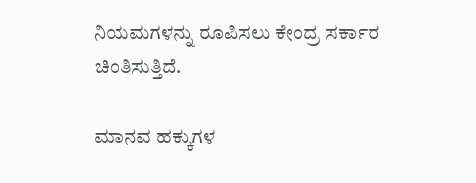ನಿಯಮಗಳನ್ನು ರೂಪಿಸಲು ಕೇಂದ್ರ ಸರ್ಕಾರ ಚಿಂತಿಸುತ್ತಿದೆ.

ಮಾನವ ಹಕ್ಕುಗಳ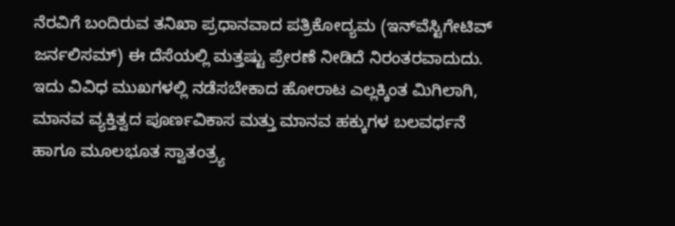ನೆರವಿಗೆ ಬಂದಿರುವ ತನಿಖಾ ಪ್ರಧಾನವಾದ ಪತ್ರಿಕೋದ್ಯಮ (ಇನ್‍ವೆಸ್ಟಿಗೇಟಿವ್ ಜರ್ನಲಿಸಮ್) ಈ ದೆಸೆಯಲ್ಲಿ ಮತ್ತಷ್ಟು ಪ್ರೇರಣೆ ನೀಡಿದೆ ನಿರಂತರವಾದುದು. ಇದು ವಿವಿಧ ಮುಖಗಳಲ್ಲಿ ನಡೆಸಬೇಕಾದ ಹೋರಾಟ ಎಲ್ಲಕ್ಕಿಂತ ಮಿಗಿಲಾಗಿ, ಮಾನವ ವ್ಯಕ್ತಿತ್ವದ ಪೂರ್ಣವಿಕಾಸ ಮತ್ತು ಮಾನವ ಹಕ್ಕುಗಳ ಬಲವರ್ಧನೆ ಹಾಗೂ ಮೂಲಭೂತ ಸ್ವಾತಂತ್ರ್ಯ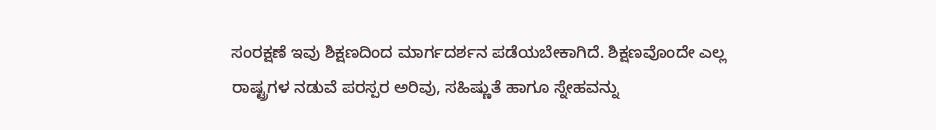ಸಂರಕ್ಷಣೆ ಇವು ಶಿಕ್ಷಣದಿಂದ ಮಾರ್ಗದರ್ಶನ ಪಡೆಯಬೇಕಾಗಿದೆ. ಶಿಕ್ಷಣವೊಂದೇ ಎಲ್ಲ ರಾಷ್ಟ್ರಗಳ ನಡುವೆ ಪರಸ್ಪರ ಅರಿವು, ಸಹಿಷ್ಣುತೆ ಹಾಗೂ ಸ್ನೇಹವನ್ನು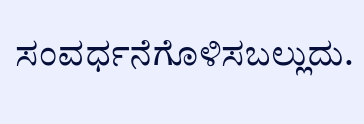ಸಂವರ್ಧನೆಗೊಳಿಸಬಲ್ಲುದು.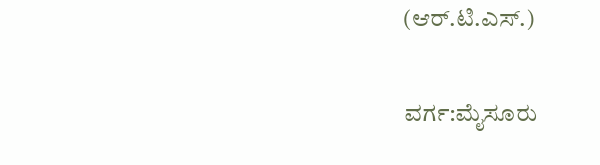(ಆರ್.ಟಿ.ಎಸ್.)

ವರ್ಗ:ಮೈಸೂರು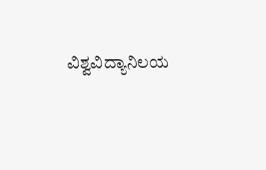ವಿಶ್ವವಿದ್ಯಾನಿಲಯ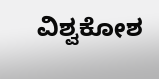ವಿಶ್ವಕೋಶ